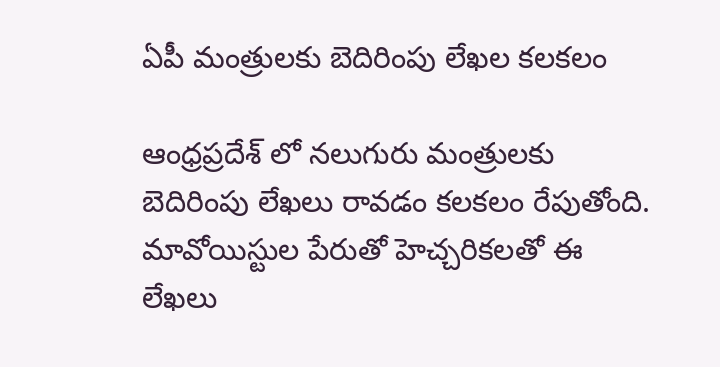ఏపీ మంత్రులకు బెదిరింపు లేఖల కలకలం

ఆంధ్రప్రదేశ్ లో నలుగురు మంత్రులకు బెదిరింపు లేఖలు రావడం కలకలం రేపుతోంది. మావోయిస్టుల పేరుతో హెచ్చరికలతో ఈ లేఖలు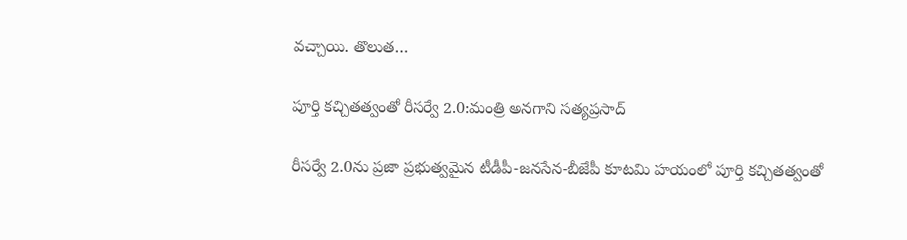వచ్చాయి. తొలుత…

పూర్తి కచ్చితత్వంతో రీసర్వే 2.0:మంత్రి అనగాని సత్యప్రసాద్

రీసర్వే 2.0ను ప్రజా ప్రభుత్వమైన టీడీపీ-జనసేన-బీజేపీ కూటమి హయంలో పూర్తి కచ్చితత్వంతో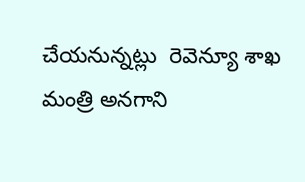చేయనున్నట్లు  రెవెన్యూ శాఖ మంత్రి అనగాని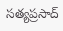సత్యప్రసాద్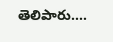తెలిపారు.…